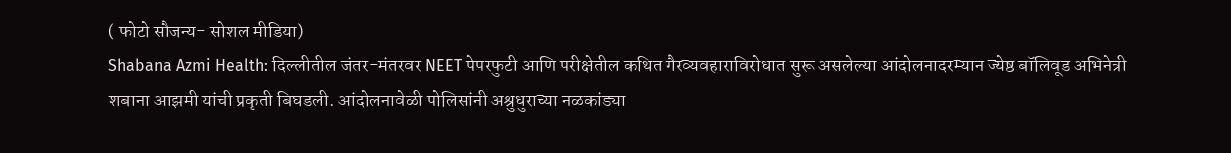( फोटो सौजन्य- सोशल मीडिया)
Shabana Azmi Health: दिल्लीतील जंतर-मंतरवर NEET पेपरफुटी आणि परीक्षेतील कथित गैरव्यवहाराविरोधात सुरू असलेल्या आंदोलनादरम्यान ज्येष्ठ बॉलिवूड अभिनेत्री शबाना आझमी यांची प्रकृती बिघडली. आंदोलनावेळी पोलिसांनी अश्रुधुराच्या नळकांड्या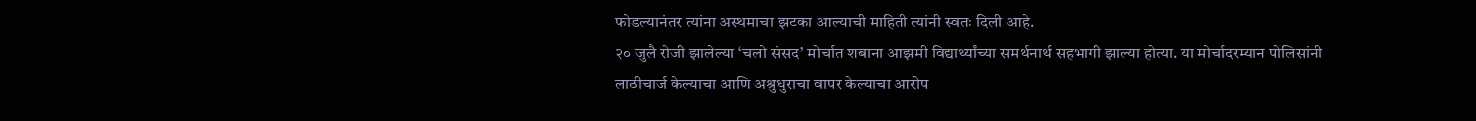फोडल्यानंतर त्यांना अस्थमाचा झटका आल्याची माहिती त्यांनी स्वतः दिली आहे.
२० जुलै रोजी झालेल्या ‘चलो संसद’ मोर्चात शबाना आझमी विद्यार्थ्यांच्या समर्थनार्थ सहभागी झाल्या होत्या. या मोर्चादरम्यान पोलिसांनी लाठीचार्ज केल्याचा आणि अश्रुधुराचा वापर केल्याचा आरोप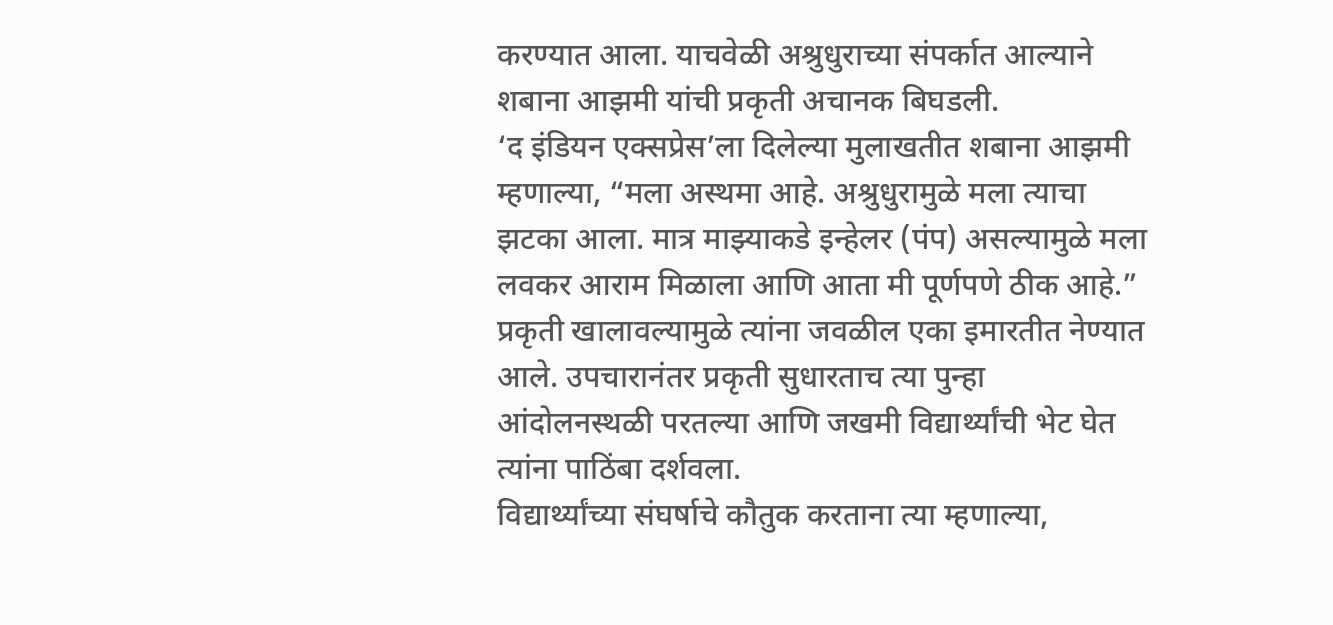करण्यात आला. याचवेळी अश्रुधुराच्या संपर्कात आल्याने शबाना आझमी यांची प्रकृती अचानक बिघडली.
‘द इंडियन एक्सप्रेस’ला दिलेल्या मुलाखतीत शबाना आझमी म्हणाल्या, “मला अस्थमा आहे. अश्रुधुरामुळे मला त्याचा झटका आला. मात्र माझ्याकडे इन्हेलर (पंप) असल्यामुळे मला लवकर आराम मिळाला आणि आता मी पूर्णपणे ठीक आहे.”
प्रकृती खालावल्यामुळे त्यांना जवळील एका इमारतीत नेण्यात आले. उपचारानंतर प्रकृती सुधारताच त्या पुन्हा आंदोलनस्थळी परतल्या आणि जखमी विद्यार्थ्यांची भेट घेत त्यांना पाठिंबा दर्शवला.
विद्यार्थ्यांच्या संघर्षाचे कौतुक करताना त्या म्हणाल्या,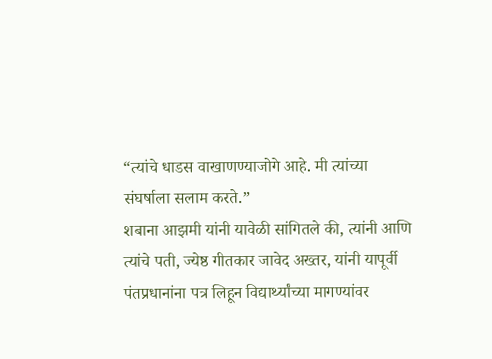“त्यांचे धाडस वाखाणण्याजोगे आहे. मी त्यांच्या संघर्षाला सलाम करते.”
शबाना आझमी यांनी यावेळी सांगितले की, त्यांनी आणि त्यांचे पती, ज्येष्ठ गीतकार जावेद अख्तर, यांनी यापूर्वी पंतप्रधानांना पत्र लिहून विद्यार्थ्यांच्या मागण्यांवर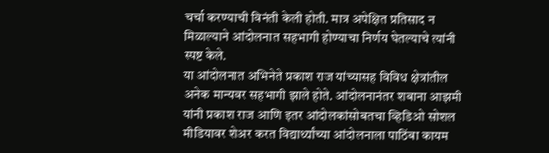चर्चा करण्याची विनंती केली होती. मात्र अपेक्षित प्रतिसाद न मिळाल्याने आंदोलनात सहभागी होण्याचा निर्णय घेतल्याचे त्यांनी स्पष्ट केले.
या आंदोलनात अभिनेते प्रकाश राज यांच्यासह विविध क्षेत्रांतील अनेक मान्यवर सहभागी झाले होते. आंदोलनानंतर शबाना आझमी यांनी प्रकाश राज आणि इतर आंदोलकांसोबतचा व्हिडिओ सोशल मीडियावर शेअर करत विद्यार्थ्यांच्या आंदोलनाला पाठिंबा कायम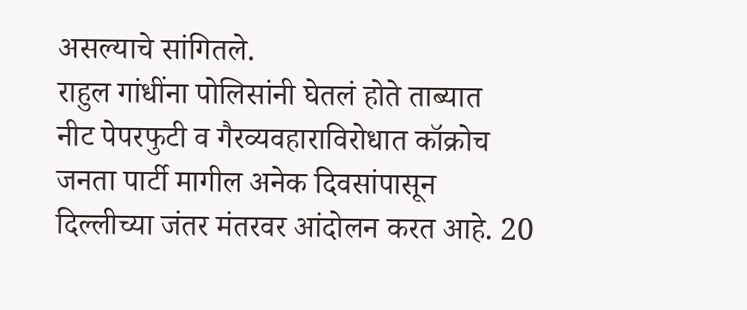असल्याचे सांगितले.
राहुल गांधींना पोलिसांनी घेतलं होते ताब्यात
नीट पेपरफुटी व गैरव्यवहाराविरोधात कॉक्रोच जनता पार्टी मागील अनेक दिवसांपासून दिल्लीच्या जंतर मंतरवर आंदोलन करत आहे. 20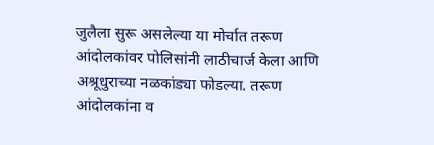जुलैला सुरू असलेल्या या मोर्चात तरूण आंदोलकांवर पोलिसांनी लाठीचार्ज केला आणि अश्रूधुराच्या नळकांड्या फोडल्या. तरूण आंदोलकांना व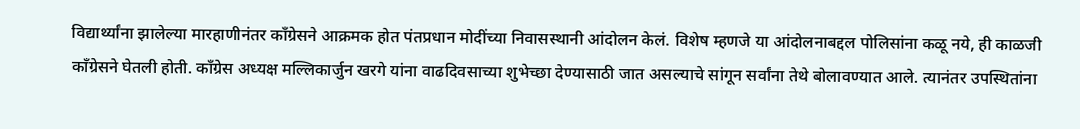विद्यार्थ्यांना झालेल्या मारहाणीनंतर कॉंग्रेसने आक्रमक होत पंतप्रधान मोदींच्या निवासस्थानी आंदोलन केलं. विशेष म्हणजे या आंदोलनाबद्दल पोलिसांना कळू नये, ही काळजी कॉंग्रेसने घेतली होती. काँग्रेस अध्यक्ष मल्लिकार्जुन खरगे यांना वाढदिवसाच्या शुभेच्छा देण्यासाठी जात असल्याचे सांगून सर्वांना तेथे बोलावण्यात आले. त्यानंतर उपस्थितांना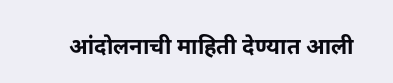आंदोलनाची माहिती देण्यात आली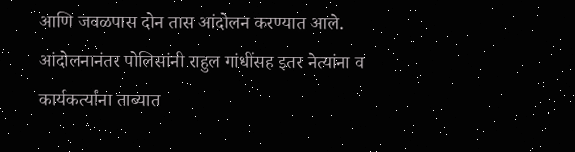आणि जवळपास दोन तास आंदोलन करण्यात आले. आंदोलनानंतर पोलिसांनी राहुल गांधींसह इतर नेत्यांना व कार्यकर्त्यांना ताब्यात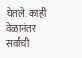घेतले. काही वेळानंतर सर्वांची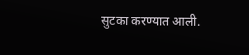सुटका करण्यात आली.